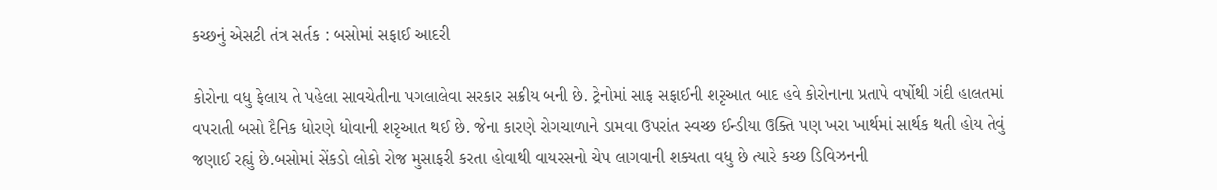કચ્છનું એસટી તંત્ર સર્તક : બસોમાં સફાઈ આદરી

કોરોના વધુ ફેલાય તે પહેલા સાવચેતીના પગલાલેવા સરકાર સક્રીય બની છે. ટ્રેનોમાં સાફ સફાઈની શરૃઆત બાદ હવે કોરોનાના પ્રતાપે વર્ષોથી ગંદી હાલતમાં વપરાતી બસો દૈનિક ધોરણે ધોવાની શરૃઆત થઈ છે. જેના કારણે રોગચાળાને ડામવા ઉપરાંત સ્વચ્છ ઈન્ડીયા ઉક્તિ પણ ખરા ખાર્થમાં સાર્થક થતી હોય તેવું જણાઈ રહ્યું છે.બસોમાં સેંકડો લોકો રોજ મુસાફરી કરતા હોવાથી વાયરસનો ચેપ લાગવાની શક્યતા વધુ છે ત્યારે કચ્છ ડિવિઝનની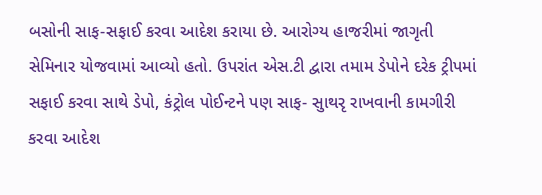બસોની સાફ-સફાઈ કરવા આદેશ કરાયા છે. આરોગ્ય હાજરીમાં જાગૃતી સેમિનાર યોજવામાં આવ્યો હતો. ઉપરાંત એસ.ટી દ્વારા તમામ ડેપોને દરેક ટ્રીપમાં સફાઈ કરવા સાથે ડેપો, કંટ્રોલ પોઈન્ટને પણ સાફ- સુાથરૃ રાખવાની કામગીરી કરવા આદેશ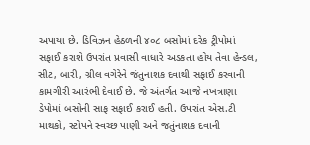અપાયા છે. ડિવિઝન હેઠળની ૪૦૮ બસોમાં દરેક ટ્રીપોમાં સફાઈ કરાશે ઉપરાંત પ્રવાસી વાધારે અડકતા હોય તેવા હેન્ડલ, સીટ, બારી, ગ્રીલ વગેરેને જંતુનાશક દવાથી સફાઈ કરવાની કામગીરી આરંભી દેવાઈ છે. જે અંતર્ગત આજે નખત્રાણા ડેપોમાં બસોની સાફ સફાઈ કરાઈ હતી. ઉપરાંત એસ.ટી માથકો, સ્ટોપને સ્વચ્છ પાણી અને જતુંનાશક દવાની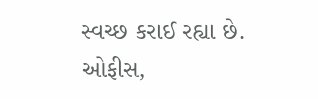સ્વચ્છ કરાઈ રહ્યા છે. ઓફીસ,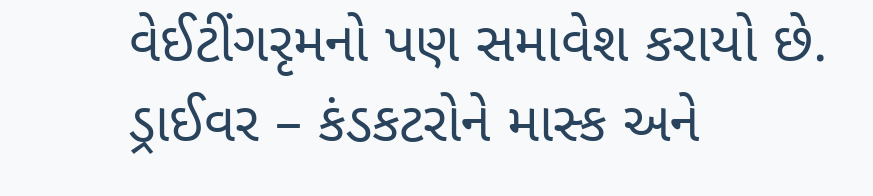વેઈટીંગરૃમનો પણ સમાવેશ કરાયો છે. ડ્રાઈવર – કંડકટરોને માસ્ક અને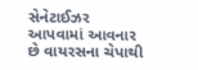સેનેટાઈઝર આપવામાં આવનાર છે વાયરસના ચેપાથી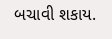બચાવી શકાય.